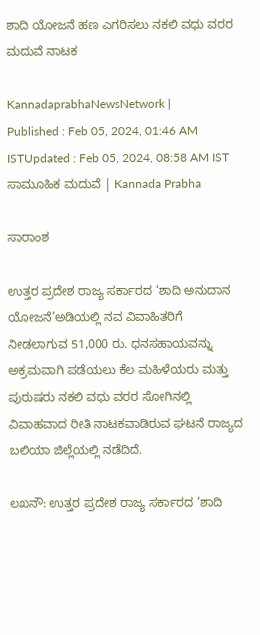ಶಾದಿ ಯೋಜನೆ ಹಣ ಎಗರಿಸಲು ನಕಲಿ ವಧು ವರರ ಮದುವೆ ನಾಟಕ

KannadaprabhaNewsNetwork |
Published : Feb 05, 2024, 01:46 AM ISTUpdated : Feb 05, 2024, 08:58 AM IST
ಸಾಮೂಹಿಕ ಮದುವೆ | Kannada Prabha

ಸಾರಾಂಶ

ಉತ್ತರ ಪ್ರದೇಶ ರಾಜ್ಯ ಸರ್ಕಾರದ ‘ಶಾದಿ ಅನುದಾನ ಯೋಜನೆ’ಅಡಿಯಲ್ಲಿ ನವ ವಿವಾಹಿತರಿಗೆ ನೀಡಲಾಗುವ 51,000 ರು. ಧನಸಹಾಯವನ್ನು ಅಕ್ರಮವಾಗಿ ಪಡೆಯಲು ಕೆಲ ಮಹಿಳೆಯರು ಮತ್ತು ಪುರುಷರು ನಕಲಿ ವಧು ವರರ ಸೋಗಿನಲ್ಲಿ ವಿವಾಹವಾದ ರೀತಿ ನಾಟಕವಾಡಿರುವ ಘಟನೆ ರಾಜ್ಯದ ಬಲಿಯಾ ಜಿಲ್ಲೆಯಲ್ಲಿ ನಡೆದಿದೆ.

ಲಖನೌ: ಉತ್ತರ ಪ್ರದೇಶ ರಾಜ್ಯ ಸರ್ಕಾರದ ‘ಶಾದಿ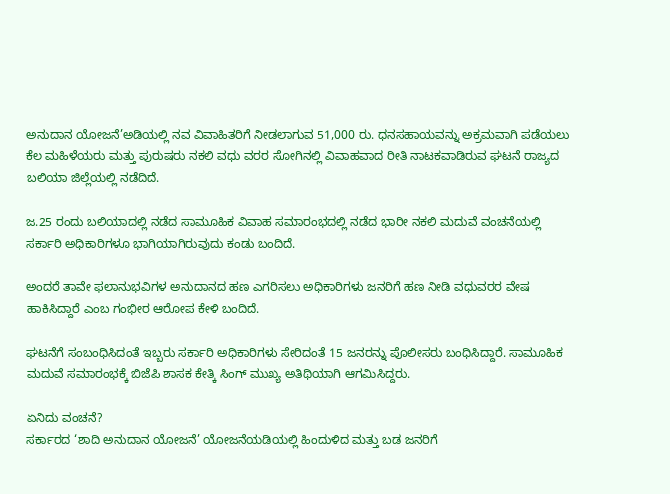ಅನುದಾನ ಯೋಜನೆ’ಅಡಿಯಲ್ಲಿ ನವ ವಿವಾಹಿತರಿಗೆ ನೀಡಲಾಗುವ 51,000 ರು. ಧನಸಹಾಯವನ್ನು ಅಕ್ರಮವಾಗಿ ಪಡೆಯಲು ಕೆಲ ಮಹಿಳೆಯರು ಮತ್ತು ಪುರುಷರು ನಕಲಿ ವಧು ವರರ ಸೋಗಿನಲ್ಲಿ ವಿವಾಹವಾದ ರೀತಿ ನಾಟಕವಾಡಿರುವ ಘಟನೆ ರಾಜ್ಯದ ಬಲಿಯಾ ಜಿಲ್ಲೆಯಲ್ಲಿ ನಡೆದಿದೆ.

ಜ.25 ರಂದು ಬಲಿಯಾದಲ್ಲಿ ನಡೆದ ಸಾಮೂಹಿಕ ವಿವಾಹ ಸಮಾರಂಭದಲ್ಲಿ ನಡೆದ ಭಾರೀ ನಕಲಿ ಮದುವೆ ವಂಚನೆಯಲ್ಲಿ ಸರ್ಕಾರಿ ಅಧಿಕಾರಿಗಳೂ ಭಾಗಿಯಾಗಿರುವುದು ಕಂಡು ಬಂದಿದೆ.

ಅಂದರೆ ತಾವೇ ಫಲಾನುಭವಿಗಳ ಅನುದಾನದ ಹಣ ಎಗರಿಸಲು ಅಧಿಕಾರಿಗಳು ಜನರಿಗೆ ಹಣ ನೀಡಿ ವಧುವರರ ವೇಷ ಹಾಕಿಸಿದ್ದಾರೆ ಎಂಬ ಗಂಭೀರ ಆರೋಪ ಕೇಳಿ ಬಂದಿದೆ.

ಘಟನೆಗೆ ಸಂಬಂಧಿಸಿದಂತೆ ಇಬ್ಬರು ಸರ್ಕಾರಿ ಅಧಿಕಾರಿಗಳು ಸೇರಿದಂತೆ 15 ಜನರನ್ನು ಪೊಲೀಸರು ಬಂಧಿಸಿದ್ದಾರೆ. ಸಾಮೂಹಿಕ ಮದುವೆ ಸಮಾರಂಭಕ್ಕೆ ಬಿಜೆಪಿ ಶಾಸಕ ಕೇತ್ಕಿ ಸಿಂಗ್ ಮುಖ್ಯ ಅತಿಥಿಯಾಗಿ ಆಗಮಿಸಿದ್ದರು.

ಏನಿದು ವಂಚನೆ?
ಸರ್ಕಾರದ ‘ಶಾದಿ ಅನುದಾನ ಯೋಜನೆ’ ಯೋಜನೆಯಡಿಯಲ್ಲಿ ಹಿಂದುಳಿದ ಮತ್ತು ಬಡ ಜನರಿಗೆ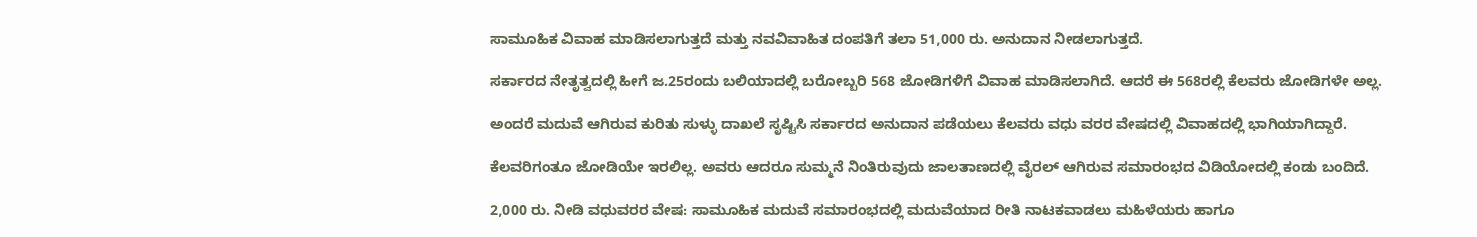ಸಾಮೂಹಿಕ ವಿವಾಹ ಮಾಡಿಸಲಾಗುತ್ತದೆ ಮತ್ತು ನವವಿವಾಹಿತ ದಂಪತಿಗೆ ತಲಾ 51,000 ರು. ಅನುದಾನ ನೀಡಲಾಗುತ್ತದೆ.

ಸರ್ಕಾರದ ನೇತೃತ್ವದಲ್ಲಿ ಹೀಗೆ ಜ.25ರಂದು ಬಲಿಯಾದಲ್ಲಿ ಬರೋಬ್ಬರಿ 568 ಜೋಡಿಗಳಿಗೆ ವಿವಾಹ ಮಾಡಿಸಲಾಗಿದೆ. ಆದರೆ ಈ 568ರಲ್ಲಿ ಕೆಲವರು ಜೋಡಿಗಳೇ ಅಲ್ಲ.

ಅಂದರೆ ಮದುವೆ ಆಗಿರುವ ಕುರಿತು ಸುಳ್ಳು ದಾಖಲೆ ಸೃಷ್ಟಿಸಿ ಸರ್ಕಾರದ ಅನುದಾನ ಪಡೆಯಲು ಕೆಲವರು ವಧು ವರರ ವೇಷದಲ್ಲಿ ವಿವಾಹದಲ್ಲಿ ಭಾಗಿಯಾಗಿದ್ದಾರೆ.

ಕೆಲವರಿಗಂತೂ ಜೋಡಿಯೇ ಇರಲಿಲ್ಲ. ಅವರು ಆದರೂ ಸುಮ್ಮನೆ ನಿಂತಿರುವುದು ಜಾಲತಾಣದಲ್ಲಿ ವೈರಲ್‌ ಆಗಿರುವ ಸಮಾರಂಭದ ವಿಡಿಯೋದಲ್ಲಿ ಕಂಡು ಬಂದಿದೆ.

2,000 ರು. ನೀಡಿ ವಧುವರರ ವೇಷ: ಸಾಮೂಹಿಕ ಮದುವೆ ಸಮಾರಂಭದಲ್ಲಿ ಮದುವೆಯಾದ ರೀತಿ ನಾಟಕವಾಡಲು ಮಹಿಳೆಯರು ಹಾಗೂ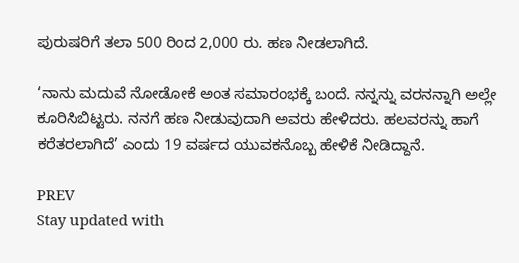ಪುರುಷರಿಗೆ ತಲಾ 500 ರಿಂದ 2,000 ರು. ಹಣ ನೀಡಲಾಗಿದೆ.

‘ನಾನು ಮದುವೆ ನೋಡೋಕೆ ಅಂತ ಸಮಾರಂಭಕ್ಕೆ ಬಂದೆ. ನನ್ನನ್ನು ವರನನ್ನಾಗಿ ಅಲ್ಲೇ ಕೂರಿಸಿಬಿಟ್ಟರು. ನನಗೆ ಹಣ ನೀಡುವುದಾಗಿ ಅವರು ಹೇಳಿದರು. ಹಲವರನ್ನು ಹಾಗೆ ಕರೆತರಲಾಗಿದೆ’ ಎಂದು 19 ವರ್ಷದ ಯುವಕನೊಬ್ಬ ಹೇಳಿಕೆ ನೀಡಿದ್ದಾನೆ.

PREV
Stay updated with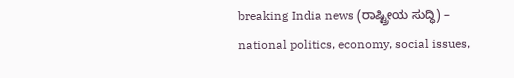breaking India news (ರಾಷ್ಟ್ರೀಯ ಸುದ್ಧಿ) – national politics, economy, social issues,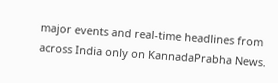major events and real‑time headlines from across India only on KannadaPrabha News.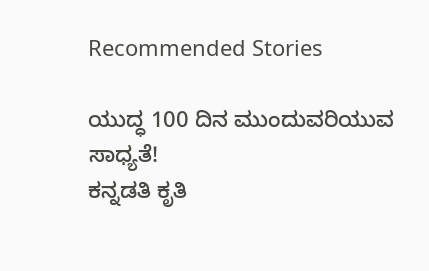Recommended Stories

ಯುದ್ಧ 100 ದಿನ ಮುಂದುವರಿಯುವ ಸಾಧ್ಯತೆ!
ಕನ್ನಡತಿ ಕೃತಿ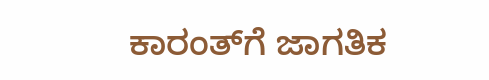ಕಾರಂತ್‌ಗೆ ಜಾಗತಿಕ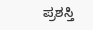ಪ್ರಶಸ್ತಿ